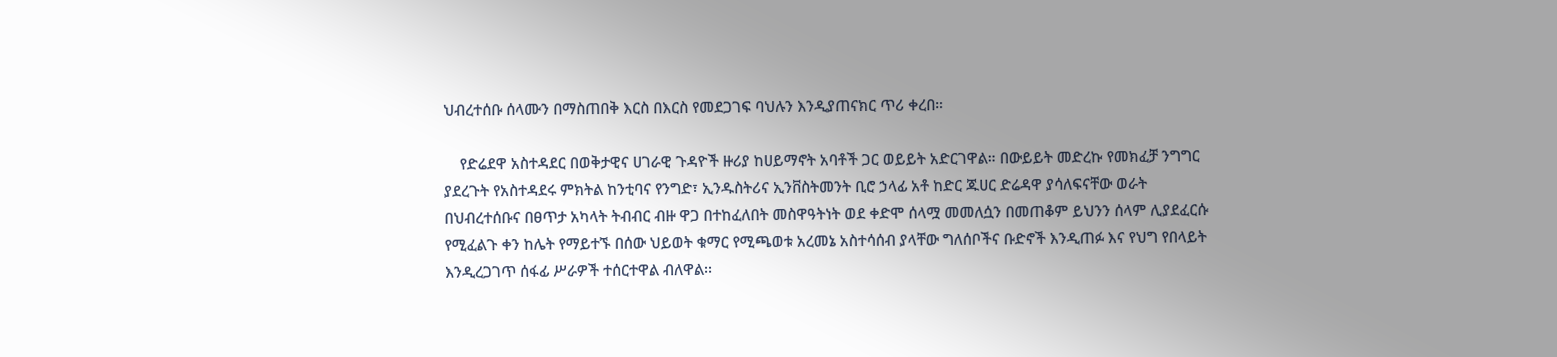ህብረተሰቡ ሰላሙን በማስጠበቅ እርስ በእርስ የመደጋገፍ ባህሉን እንዲያጠናክር ጥሪ ቀረበ።

    የድሬደዋ አስተዳደር በወቅታዊና ሀገራዊ ጉዳዮች ዙሪያ ከሀይማኖት አባቶች ጋር ወይይት አድርገዋል። በውይይት መድረኩ የመክፈቻ ንግግር ያደረጉት የአስተዳደሩ ምክትል ከንቲባና የንግድ፣ ኢንዱስትሪና ኢንቨስትመንት ቢሮ ኃላፊ አቶ ከድር ጁሀር ድሬዳዋ ያሳለፍናቸው ወራት በህብረተሰቡና በፀጥታ አካላት ትብብር ብዙ ዋጋ በተከፈለበት መስዋዓትነት ወደ ቀድሞ ሰላሟ መመለሷን በመጠቆም ይህንን ሰላም ሊያደፈርሱ የሚፈልጉ ቀን ከሌት የማይተኙ በሰው ህይወት ቁማር የሚጫወቱ አረመኔ አስተሳሰብ ያላቸው ግለሰቦችና ቡድኖች እንዲጠፉ እና የህግ የበላይት እንዲረጋገጥ ሰፋፊ ሥራዎች ተሰርተዋል ብለዋል፡፡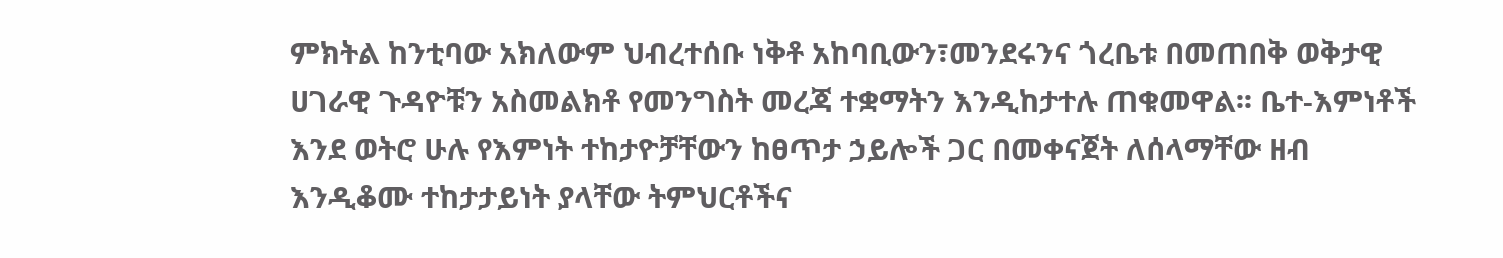ምክትል ከንቲባው አክለውም ህብረተሰቡ ነቅቶ አከባቢውን፣መንደሩንና ጎረቤቱ በመጠበቅ ወቅታዊ ሀገራዊ ጉዳዮቹን አስመልክቶ የመንግስት መረጃ ተቋማትን እንዲከታተሉ ጠቁመዋል፡፡ ቤተ-እምነቶች እንደ ወትሮ ሁሉ የእምነት ተከታዮቻቸውን ከፀጥታ ኃይሎች ጋር በመቀናጀት ለሰላማቸው ዘብ እንዲቆሙ ተከታታይነት ያላቸው ትምህርቶችና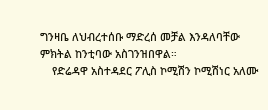ግንዛቤ ለህብረተሰቡ ማድረሰ መቻል እንዳለባቸው ምክትል ከንቲባው አስገንዝበዋል።
    የድሬዳዋ አስተዳደር ፖሊስ ኮሚሽን ኮሚሽነር አለሙ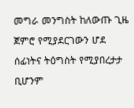መግራ መንግስት ከለውጡ ጊዜ ጀምሮ የሚያደርገውን ሆደ ሰፊነትና ትዕግስት የሚያበረታታ ቢሆንም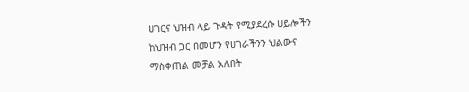ሀገርና ህዝብ ላይ ጉዳት የሚያደረሱ ሀይሎችን ከህዝብ ጋር በመሆን የሀገራችንን ህልውና ማስቀጠል መቻል አለበት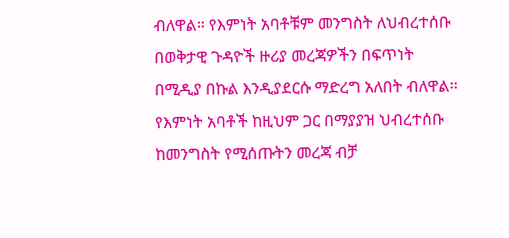ብለዋል። የእምነት አባቶቹም መንግስት ለህብረተሰቡ በወቅታዊ ጉዳዮች ዙሪያ መረጃዎችን በፍጥነት በሚዲያ በኩል እንዲያደርሱ ማድረግ አለበት ብለዋል፡፡ የእምነት አባቶች ከዚህም ጋር በማያያዝ ህብረተሰቡ ከመንግስት የሚሰጡትን መረጃ ብቻ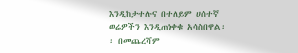እንዲከታተሉና በተለይም ሀሰተኛ ወሬዎችን እንዲጠነቀቁ አሳስበዋል፡፡ በመጨረሻም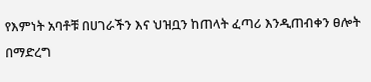የእምነት አባቶቹ በሀገራችን እና ህዝቧን ከጠላት ፈጣሪ እንዲጠብቀን ፀሎት በማድረግ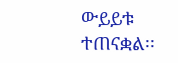ውይይቱ ተጠናቋል፡፡